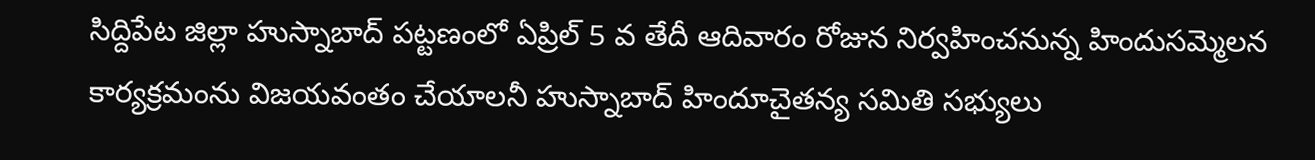సిద్దిపేట జిల్లా హుస్నాబాద్ పట్టణంలో ఏప్రిల్ 5 వ తేదీ ఆదివారం రోజున నిర్వహించనున్న హిందుసమ్మెలన కార్యక్రమంను విజయవంతం చేయాలనీ హుస్నాబాద్ హిందూచైతన్య సమితి సభ్యులు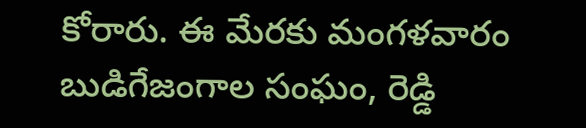కోరారు. ఈ మేరకు మంగళవారం బుడిగేజంగాల సంఘం, రెడ్డి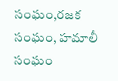సంఘం,రజక సంఘం, హమాలీ సంఘం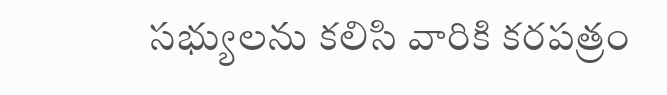సభ్యులను కలిసి వారికి కరపత్రం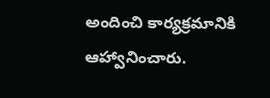అందించి కార్యక్రమానికి ఆహ్వానించారు.